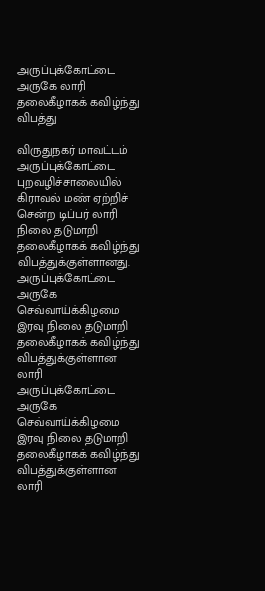அருப்புக்கோட்டை அருகே லாரி தலைகீழாகக் கவிழ்ந்து விபத்து

விருதுநகர் மாவட்டம் அருப்புக்கோட்டை புறவழிச்சாலையில் கிராவல் மண் ஏற்றிச் சென்ற டிப்பர் லாரி நிலை தடுமாறி தலைகீழாகக் கவிழ்ந்து விபத்துக்குள்ளானது.
அருப்புக்கோட்டை அருகே செவ்வாய்க்கிழமை இரவு நிலை தடுமாறி தலைகீழாகக் கவிழ்ந்து விபத்துக்குள்ளான லாரி
அருப்புக்கோட்டை அருகே செவ்வாய்க்கிழமை இரவு நிலை தடுமாறி தலைகீழாகக் கவிழ்ந்து விபத்துக்குள்ளான லாரி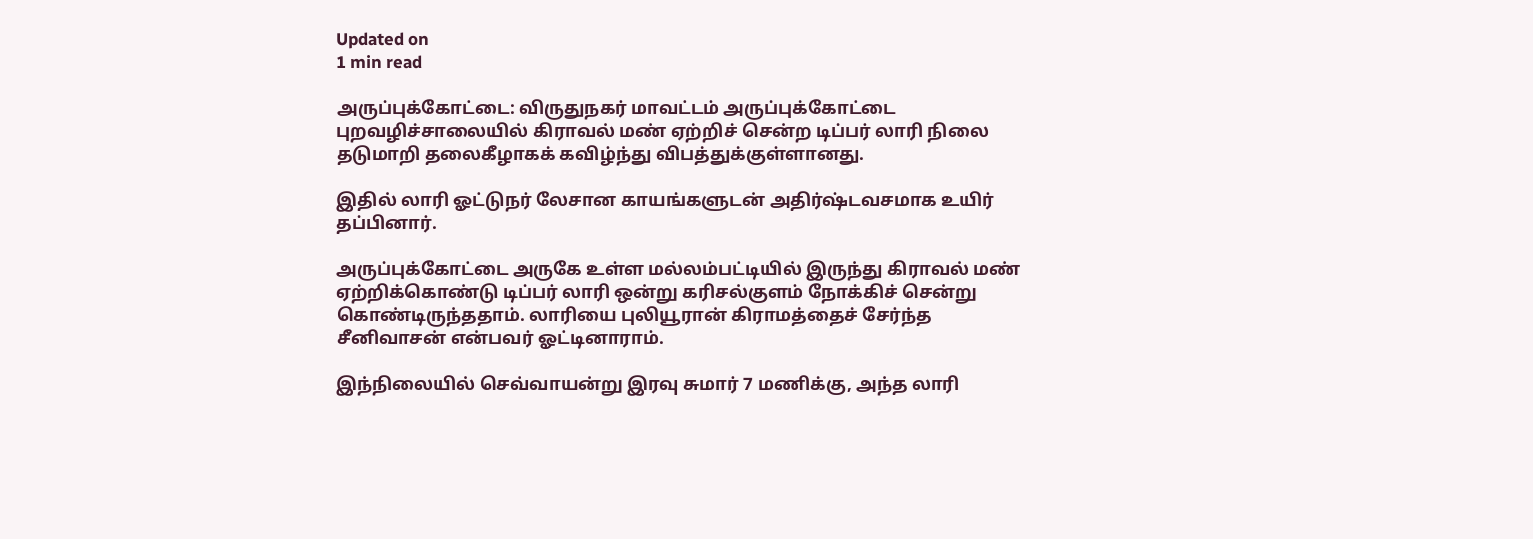Updated on
1 min read

அருப்புக்கோட்டை: விருதுநகர் மாவட்டம் அருப்புக்கோட்டை புறவழிச்சாலையில் கிராவல் மண் ஏற்றிச் சென்ற டிப்பர் லாரி நிலை தடுமாறி தலைகீழாகக் கவிழ்ந்து விபத்துக்குள்ளானது.

இதில் லாரி ஓட்டுநர் லேசான காயங்களுடன் அதிர்ஷ்டவசமாக உயிர் தப்பினார்.

அருப்புக்கோட்டை அருகே உள்ள மல்லம்பட்டியில் இருந்து கிராவல் மண் ஏற்றிக்கொண்டு டிப்பர் லாரி ஒன்று கரிசல்குளம் நோக்கிச் சென்று கொண்டிருந்ததாம். லாரியை புலியூரான் கிராமத்தைச் சேர்ந்த சீனிவாசன் என்பவர் ஓட்டினாராம்.

இந்நிலையில் செவ்வாயன்று இரவு சுமார் 7 மணிக்கு, அந்த லாரி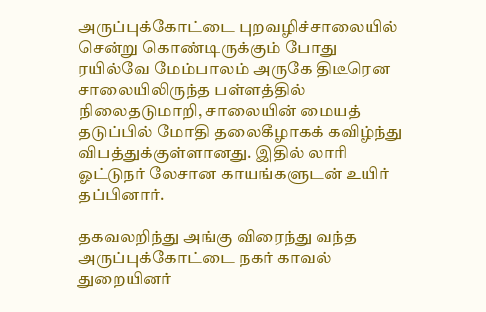அருப்புக்கோட்டை புறவழிச்சாலையில் சென்று கொண்டிருக்கும் போது ரயில்வே மேம்பாலம் அருகே திடீரென சாலையிலிருந்த பள்ளத்தில் நிலைதடுமாறி, சாலையின் மையத் தடுப்பில் மோதி தலைகீழாகக் கவிழ்ந்து விபத்துக்குள்ளானது. இதில் லாரி ஓட்டுநர் லேசான காயங்களுடன் உயிர் தப்பினார்.

தகவலறிந்து அங்கு விரைந்து வந்த அருப்புக்கோட்டை நகர் காவல் துறையினர்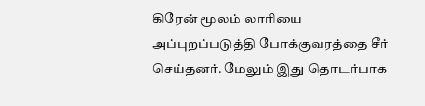கிரேன் மூலம் லாரியை அப்புறப்படுத்தி போக்குவரத்தை சீர் செய்தனர். மேலும் இது தொடர்பாக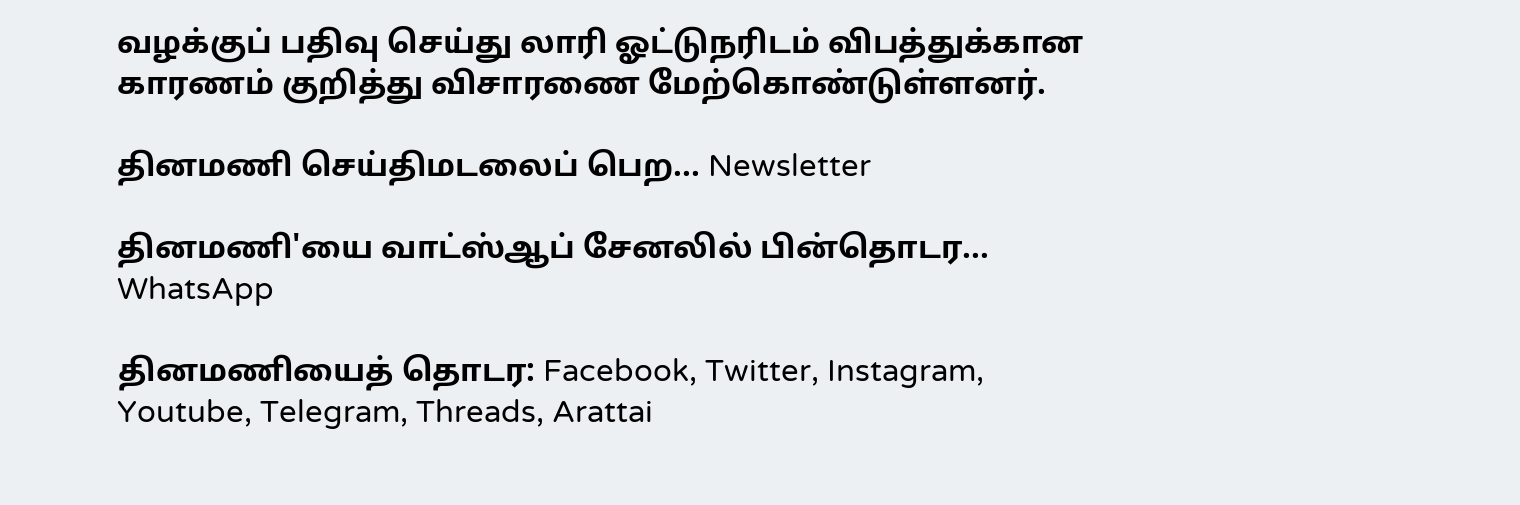வழக்குப் பதிவு செய்து லாரி ஓட்டுநரிடம் விபத்துக்கான காரணம் குறித்து விசாரணை மேற்கொண்டுள்ளனர்.

தினமணி செய்திமடலைப் பெற... Newsletter

தினமணி'யை வாட்ஸ்ஆப் சேனலில் பின்தொடர... WhatsApp

தினமணியைத் தொடர: Facebook, Twitter, Instagram, Youtube, Telegram, Threads, Arattai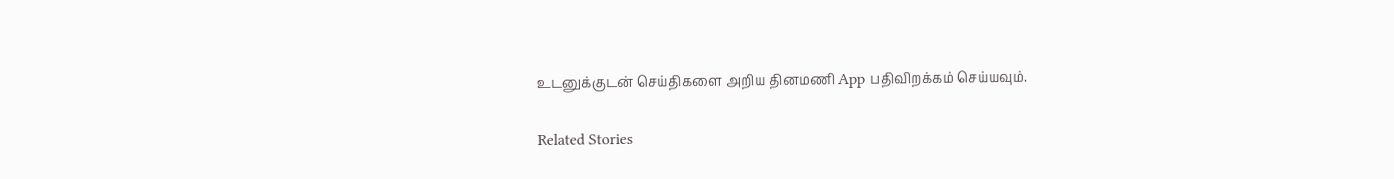உடனுக்குடன் செய்திகளை அறிய தினமணி App பதிவிறக்கம் செய்யவும்.

Related Stories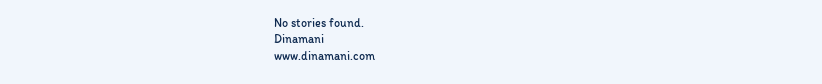No stories found.
Dinamani
www.dinamani.com